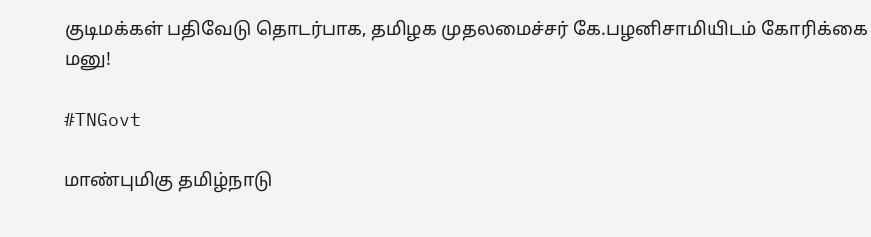குடிமக்கள் பதிவேடு தொடர்பாக, தமிழக முதலமைச்சர் கே.பழனிசாமியிடம் கோரிக்கை மனு!

#TNGovt

மாண்புமிகு தமிழ்நாடு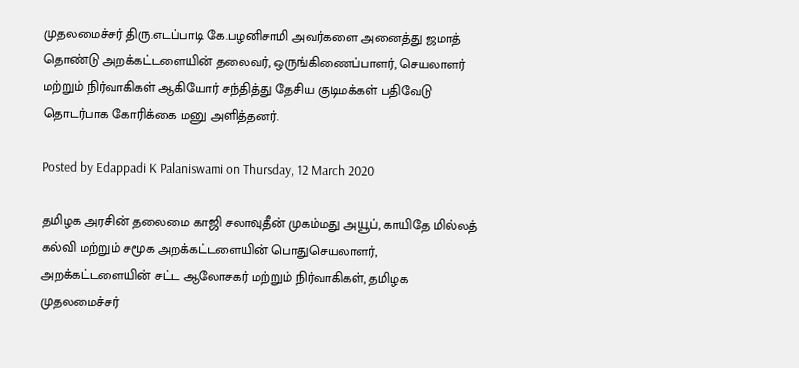முதலமைச்சர் திரு.எடப்பாடி கே.பழனிசாமி அவர்களை அனைத்து ஜமாத் தொண்டு அறக்கட்டளையின் தலைவர், ஒருங்கிணைப்பாளர், செயலாளர் மற்றும் நிர்வாகிகள் ஆகியோர் சந்தித்து தேசிய குடிமக்கள் பதிவேடு தொடர்பாக கோரிக்கை மனு அளித்தனர்.

Posted by Edappadi K Palaniswami on Thursday, 12 March 2020

தமிழக அரசின் தலைமை காஜி சலாவுதீன் முகம்மது அயூப், காயிதே மில்லத் கல்வி மற்றும் சமூக அறக்கட்டளையின் பொதுசெயலாளர், அறக்கட்டளையின் சட்ட ஆலோசகர் மற்றும் நிர்வாகிகள், தமிழக முதலமைச்சர்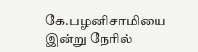கே.பழனிசாமியை இன்று நேரில்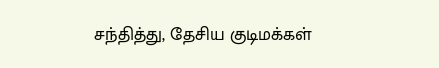சந்தித்து, தேசிய குடிமக்கள்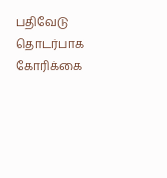பதிவேடு தொடர்பாக கோரிக்கை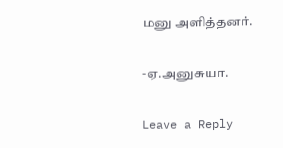மனு அளித்தனர்.

-ஏ.அனுசுயா.

Leave a Reply